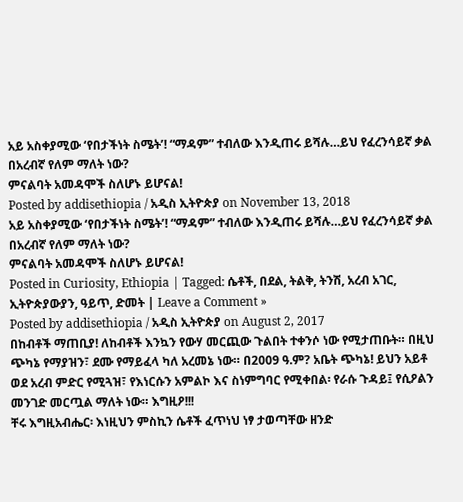አይ አስቀያሚው ‘የበታችነት ስሜት’! “ማዳም” ተብለው እንዲጠሩ ይሻሉ…ይህ የፈረንሳይኛ ቃል በአረብኛ የለም ማለት ነው?
ምናልባት አመዳሞች ስለሆኑ ይሆናል!
Posted by addisethiopia / አዲስ ኢትዮጵያ on November 13, 2018
አይ አስቀያሚው ‘የበታችነት ስሜት’! “ማዳም” ተብለው እንዲጠሩ ይሻሉ…ይህ የፈረንሳይኛ ቃል በአረብኛ የለም ማለት ነው?
ምናልባት አመዳሞች ስለሆኑ ይሆናል!
Posted in Curiosity, Ethiopia | Tagged: ሴቶች, በደል, ትልቅ, ትንሽ, አረብ አገር, ኢትዮጵያውያን, ዓይጥ, ድመት | Leave a Comment »
Posted by addisethiopia / አዲስ ኢትዮጵያ on August 2, 2017
በከብቶች ማጠቢያ! ለከብቶች እንኳን የውሃ መርጪው ጉልበት ተቀንሶ ነው የሚታጠቡት። በዚህ ጭካኔ የማያዝን፣ ደሙ የማይፈላ ካለ አረመኔ ነው። በ2009 ዓ.ም? አቤት ጭካኔ! ይህን አይቶ ወደ አረብ ምድር የሚጓዝ፣ የእነርሱን አምልኮ እና ስነምግባር የሚቀበል፡ የራሱ ጉዳይ፤ የሲዖልን መንገድ መርጧል ማለት ነው። እግዚዖ!!!
ቸሩ እግዚአብሔር፡ እነዚህን ምስኪን ሴቶች ፈጥነህ ነፃ ታወጣቸው ዘንድ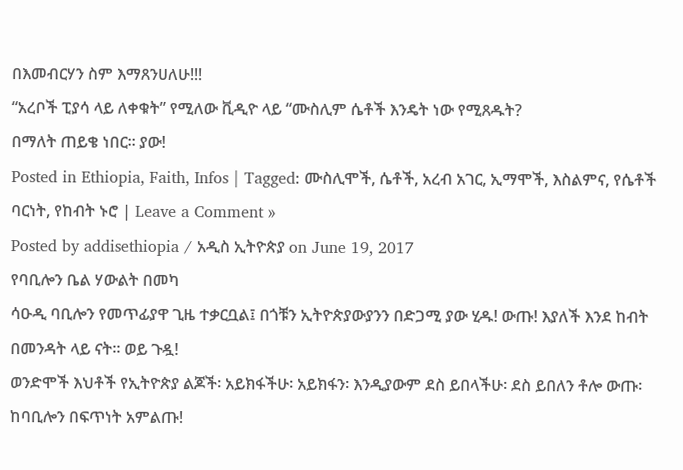በእመብርሃን ስም እማጸንሀለሁ!!!
“አረቦች ፒያሳ ላይ ለቀቁት” የሚለው ቪዲዮ ላይ “ሙስሊም ሴቶች እንዴት ነው የሚጸዱት?
በማለት ጠይቄ ነበር። ያው!
Posted in Ethiopia, Faith, Infos | Tagged: ሙስሊሞች, ሴቶች, አረብ አገር, ኢማሞች, እስልምና, የሴቶች ባርነት, የከብት ኑሮ | Leave a Comment »
Posted by addisethiopia / አዲስ ኢትዮጵያ on June 19, 2017
የባቢሎን ቤል ሃውልት በመካ
ሳዑዲ ባቢሎን የመጥፊያዋ ጊዜ ተቃርቧል፤ በጎቹን ኢትዮጵያውያንን በድጋሚ ያው ሂዱ! ውጡ! እያለች እንደ ከብት በመንዳት ላይ ናት። ወይ ጉዷ!
ወንድሞች እህቶች የኢትዮጵያ ልጆች፡ አይክፋችሁ፡ አይክፋን፡ እንዲያውም ደስ ይበላችሁ፡ ደስ ይበለን ቶሎ ውጡ፡ ከባቢሎን በፍጥነት አምልጡ!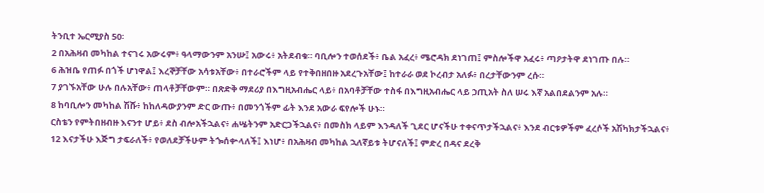ትንቢተ ኤርሚያስ 50፡
2 በአሕዛብ መካከል ተናገሩ አውሩም፥ ዓላማውንም አንሡ፤ አውሩ፥ አትደብቁ። ባቢሎን ተወሰደች፥ ቤል አፈረ፥ ሜሮዳክ ደነገጠ፤ ምስሎችዋ አፈሩ፥ ጣዖታትዋ ደነገጡ በሉ።
6 ሕዝቤ የጠፉ በጎች ሆነዋል፤ እረኞቻቸው አሳቱአቸው፥ በተራሮችም ላይ የተቅበዘበዙ አደረጉአቸው፤ ከተራራ ወደ ኮረብታ አለፉ፥ በረታቸውንም ረሱ።
7 ያገኙአቸው ሁሉ በሉአቸው፥ ጠላቶቻቸውም። በጽድቅ ማደሪያ በእግዚአብሔር ላይ፥ በአባቶቻቸው ተስፋ በእግዚአብሔር ላይ ኃጢአት ስለ ሠሩ እኛ አልበደልንም አሉ።
8 ከባቢሎን መካከል ሽሹ፥ ከከለዳውያንም ድር ውጡ፥ በመንጎችም ፊት እንደ አውራ ፍየሎች ሁኑ።
ርስቴን የምትበዘብዙ እናንተ ሆይ፥ ደስ ብሎአችኋልና፥ ሐሤትንም አድርጋችኋልና፥ በመስክ ላይም እንዳለች ጊደር ሆናችሁ ተቀናጥታችኋልና፥ እንደ ብርቱዎችም ፈረሶች አሽካክታችኋልና፥
12 እናታችሁ እጅግ ታፍራለች፥ የወለደቻችሁም ትጐሰቍላለች፤ እነሆ፥ በአሕዛብ መካከል ኋለኛይቱ ትሆናለች፤ ምድረ በዳና ደረቅ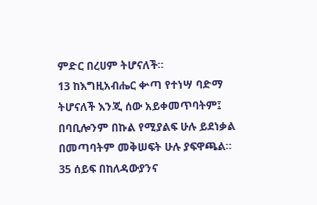ምድር በረሀም ትሆናለች።
13 ከእግዚአብሔር ቍጣ የተነሣ ባድማ ትሆናለች እንጂ ሰው አይቀመጥባትም፤ በባቢሎንም በኩል የሚያልፍ ሁሉ ይደነቃል በመጣባትም መቅሠፍት ሁሉ ያፍዋጫል።
35 ሰይፍ በከለዳውያንና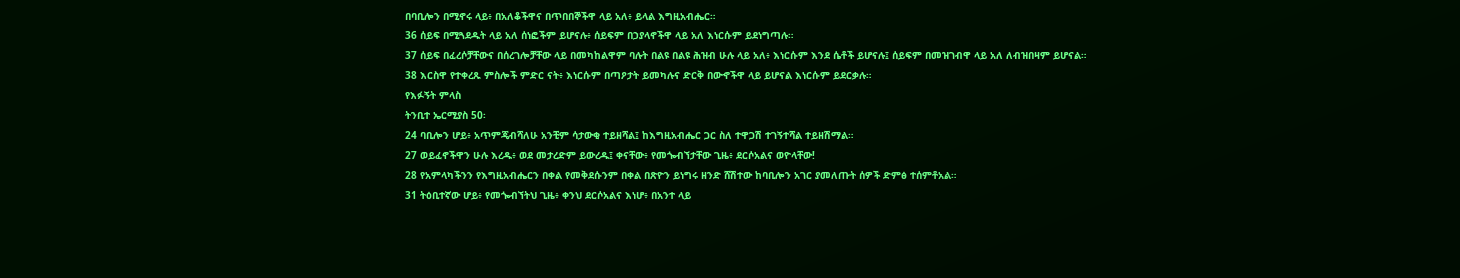በባቢሎን በሚኖሩ ላይ፥ በአለቆችዋና በጥበበኞችዋ ላይ አለ፥ ይላል እግዚአብሔር።
36 ሰይፍ በሚጓደዱት ላይ አለ ሰነፎችም ይሆናሉ፥ ሰይፍም በኃያላኖችዋ ላይ አለ እነርሱም ይደነግጣሉ።
37 ሰይፍ በፈረሶቻቸውና በሰረገሎቻቸው ላይ በመካከልዋም ባሉት በልዩ በልዩ ሕዝብ ሁሉ ላይ አለ፥ እነርሱም እንደ ሴቶች ይሆናሉ፤ ሰይፍም በመዝገብዋ ላይ አለ ለብዝበዛም ይሆናል።
38 እርስዋ የተቀረጹ ምስሎች ምድር ናት፥ እነርሱም በጣዖታት ይመካሉና ድርቅ በውኆችዋ ላይ ይሆናል እነርሱም ይደርቃሉ።
የእፉኝት ምላስ
ትንቢተ ኤርሚያስ 50፡
24 ባቢሎን ሆይ፥ አጥምጄብሻለሁ አንቺም ሳታውቂ ተይዘሻል፤ ከእግዚአብሔር ጋር ስለ ተዋጋሽ ተገኝተሻል ተይዘሽማል።
27 ወይፈኖችዋን ሁሉ እረዱ፥ ወደ መታረድም ይውረዱ፤ ቀናቸው፥ የመጐብኘታቸው ጊዜ፥ ደርሶአልና ወዮላቸው!
28 የአምላካችንን የእግዚአብሔርን በቀል የመቅደሱንም በቀል በጽዮን ይነግሩ ዘንድ ሸሽተው ከባቢሎን አገር ያመለጡት ሰዎች ድምፅ ተሰምቶአል።
31 ትዕቢተኛው ሆይ፥ የመጐብኘትህ ጊዜ፥ ቀንህ ደርሶአልና እነሆ፥ በአንተ ላይ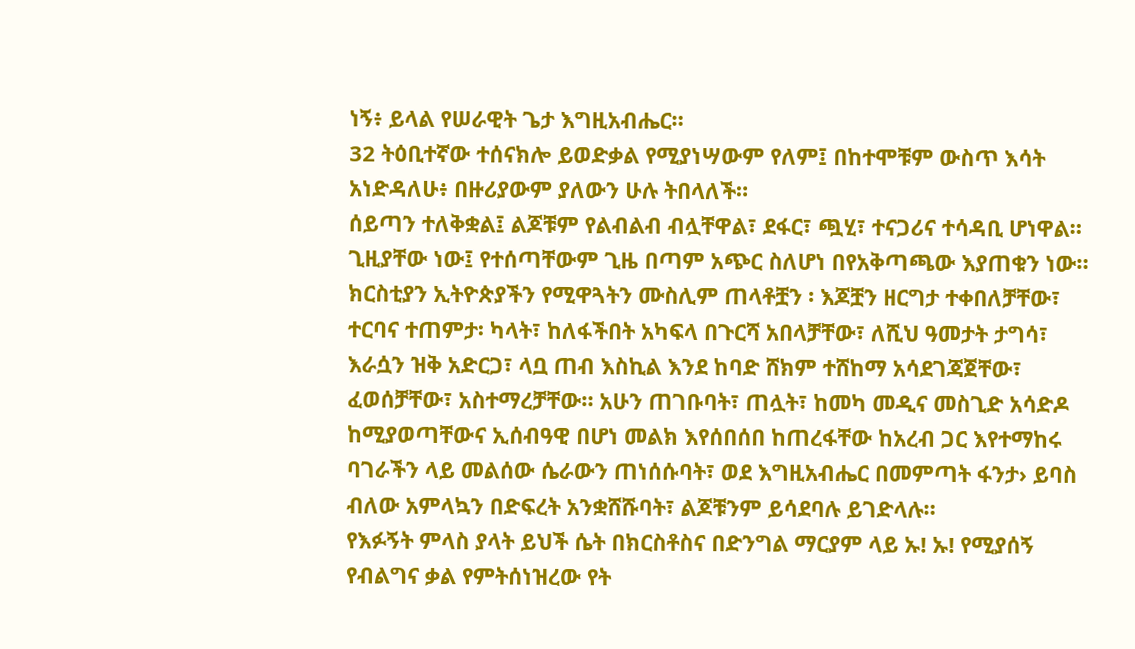ነኝ፥ ይላል የሠራዊት ጌታ እግዚአብሔር።
32 ትዕቢተኛው ተሰናክሎ ይወድቃል የሚያነሣውም የለም፤ በከተሞቹም ውስጥ እሳት አነድዳለሁ፥ በዙሪያውም ያለውን ሁሉ ትበላለች።
ሰይጣን ተለቅቋል፤ ልጆቹም የልብልብ ብሏቸዋል፣ ደፋር፣ ጯሂ፣ ተናጋሪና ተሳዳቢ ሆነዋል። ጊዚያቸው ነው፤ የተሰጣቸውም ጊዜ በጣም አጭር ስለሆነ በየአቅጣጫው እያጠቁን ነው።
ክርስቲያን ኢትዮጵያችን የሚዋጓትን ሙስሊም ጠላቶቿን ፡ እጆቿን ዘርግታ ተቀበለቻቸው፣ ተርባና ተጠምታ፡ ካላት፣ ከለፋችበት አካፍላ በጉርሻ አበላቻቸው፣ ለሺህ ዓመታት ታግሳ፣ እራሷን ዝቅ አድርጋ፣ ላቧ ጠብ እስኪል እንደ ከባድ ሸክም ተሸከማ አሳደገጃጀቸው፣ ፈወሰቻቸው፣ አስተማረቻቸው። አሁን ጠገቡባት፣ ጠሏት፣ ከመካ መዲና መስጊድ አሳድዶ ከሚያወጣቸውና ኢሰብዓዊ በሆነ መልክ እየሰበሰበ ከጠረፋቸው ከአረብ ጋር እየተማከሩ ባገራችን ላይ መልሰው ሴራውን ጠነሰሱባት፣ ወደ እግዚአብሔር በመምጣት ፋንታ› ይባስ ብለው አምላኳን በድፍረት አንቋሸሹባት፣ ልጆቹንም ይሳደባሉ ይገድላሉ።
የእፉኝት ምላስ ያላት ይህች ሴት በክርስቶስና በድንግል ማርያም ላይ ኡ! ኡ! የሚያሰኝ የብልግና ቃል የምትሰነዝረው የት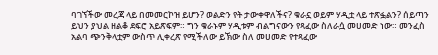ባገኘችው መረጃ ላይ በመመርኮዝ ይሆን? ወልድን የት ታውቀዋለችና? ቁራኗ ወይም ሃዲቷ ላይ ተጽፏልን? ሰይጣን ይህን ያህል ዘልቆ ደፍሮ አይጽፍም። ግን ቁራኑም ሃዲቱም ብልግናውን የጻፈው ስለራሷ መሀመድ ነው። መንፈስ አልባ ጭንቅላቷም ውስጥ ሊቀረጽ የሚችለው ይኽው ስለ መሀመድ የተጻፈው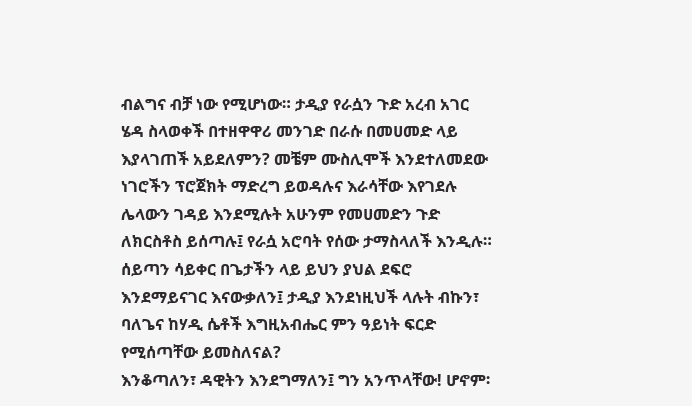ብልግና ብቻ ነው የሚሆነው። ታዲያ የራሷን ጉድ አረብ አገር ሄዳ ስላወቀች በተዘዋዋሪ መንገድ በራሱ በመሀመድ ላይ እያላገጠች አይደለምን? መቼም ሙስሊሞች እንደተለመደው ነገሮችን ፕሮጀክት ማድረግ ይወዳሉና እራሳቸው እየገደሉ ሌላውን ገዳይ እንደሚሉት አሁንም የመሀመድን ጉድ ለክርስቶስ ይሰጣሉ፤ የራሷ አሮባት የሰው ታማስላለች እንዲሉ።
ሰይጣን ሳይቀር በጌታችን ላይ ይህን ያህል ደፍሮ እንደማይናገር እናውቃለን፤ ታዲያ እንደነዚህች ላሉት ብኩን፣ ባለጌና ከሃዲ ሴቶች እግዚአብሔር ምን ዓይነት ፍርድ የሚሰጣቸው ይመስለናል?
እንቆጣለን፣ ዳዊትን እንደግማለን፤ ግን አንጥላቸው! ሆኖም፡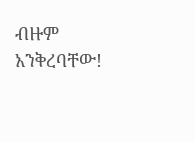ብዙም አንቅረባቸው!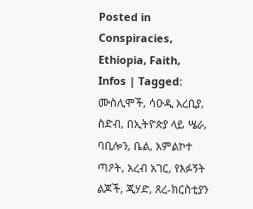Posted in Conspiracies, Ethiopia, Faith, Infos | Tagged: ሙስሊሞች, ሳዑዲ አረቢያ, ስድብ, በኢትዮጵያ ላይ ሤራ, ባቢሎን, ቤል, አምልኮተ ጣዖት, አረብ አገር, የእፉኝት ልጆች, ጂሃድ, ጸረ-ክርስቲያን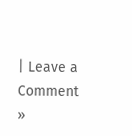| Leave a Comment »